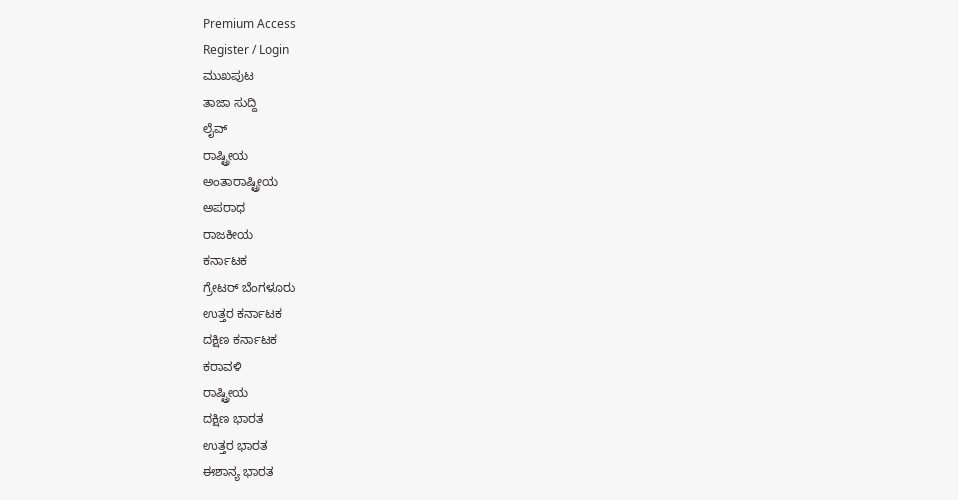Premium Access
Register / Login
ಮುಖಪುಟ
ತಾಜಾ ಸುದ್ದಿ
ಲೈವ್
ರಾಷ್ಟ್ರೀಯ
ಅಂತಾರಾಷ್ಟ್ರೀಯ
ಅಪರಾಧ
ರಾಜಕೀಯ
ಕರ್ನಾಟಕ
ಗ್ರೇಟರ್ ಬೆಂಗಳೂರು
ಉತ್ತರ ಕರ್ನಾಟಕ
ದಕ್ಷಿಣ ಕರ್ನಾಟಕ
ಕರಾವಳಿ
ರಾಷ್ಟ್ರೀಯ
ದಕ್ಷಿಣ ಭಾರತ
ಉತ್ತರ ಭಾರತ
ಈಶಾನ್ಯ ಭಾರತ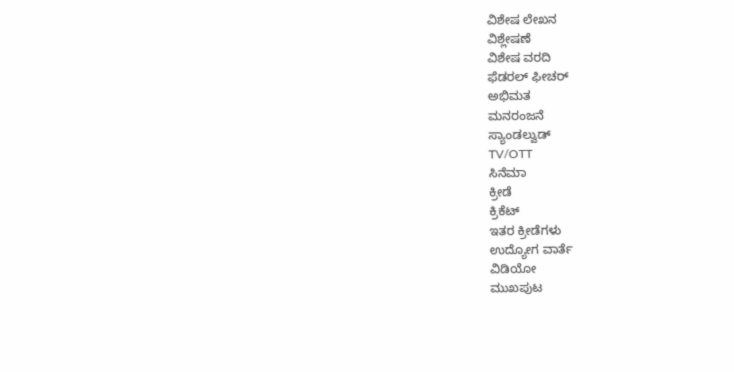ವಿಶೇಷ ಲೇಖನ
ವಿಶ್ಲೇಷಣೆ
ವಿಶೇಷ ವರದಿ
ಫೆಡರಲ್ ಫೀಚರ್
ಅಭಿಮತ
ಮನರಂಜನೆ
ಸ್ಯಾಂಡಲ್ವುಡ್
TV/OTT
ಸಿನೆಮಾ
ಕ್ರೀಡೆ
ಕ್ರಿಕೆಟ್
ಇತರ ಕ್ರೀಡೆಗಳು
ಉದ್ಯೋಗ ವಾರ್ತೆ
ವಿಡಿಯೋ
ಮುಖಪುಟ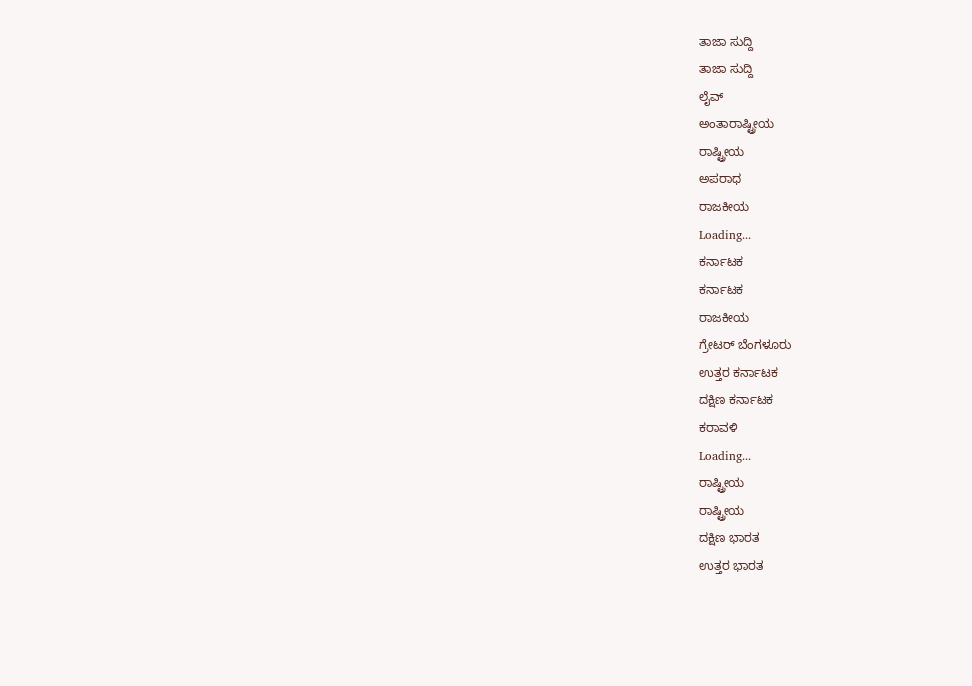ತಾಜಾ ಸುದ್ದಿ
ತಾಜಾ ಸುದ್ದಿ
ಲೈವ್
ಅಂತಾರಾಷ್ಟ್ರೀಯ
ರಾಷ್ಟ್ರೀಯ
ಅಪರಾಧ
ರಾಜಕೀಯ
Loading...
ಕರ್ನಾಟಕ
ಕರ್ನಾಟಕ
ರಾಜಕೀಯ
ಗ್ರೇಟರ್ ಬೆಂಗಳೂರು
ಉತ್ತರ ಕರ್ನಾಟಕ
ದಕ್ಷಿಣ ಕರ್ನಾಟಕ
ಕರಾವಳಿ
Loading...
ರಾಷ್ಟ್ರೀಯ
ರಾಷ್ಟ್ರೀಯ
ದಕ್ಷಿಣ ಭಾರತ
ಉತ್ತರ ಭಾರತ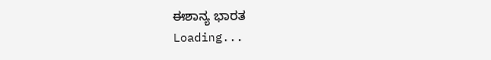ಈಶಾನ್ಯ ಭಾರತ
Loading...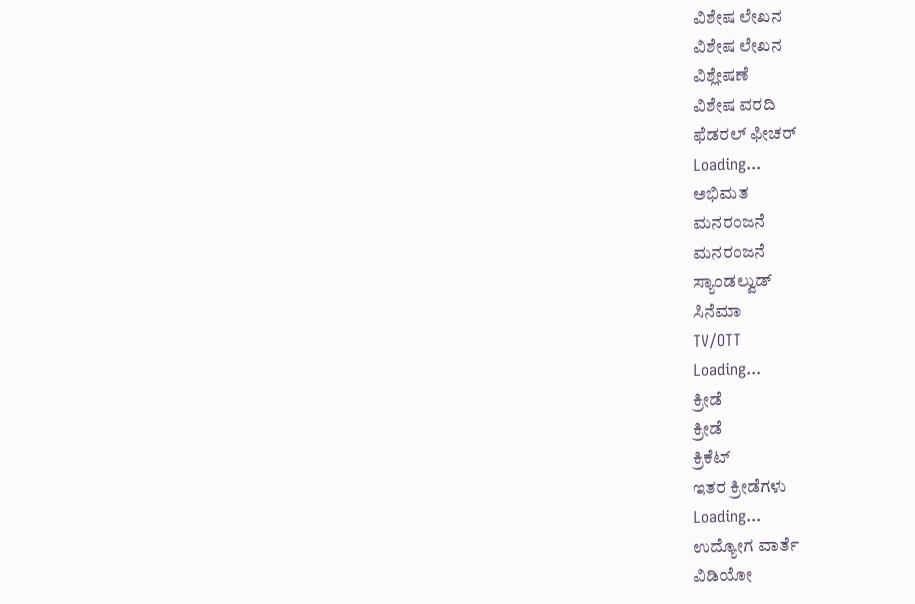ವಿಶೇಷ ಲೇಖನ
ವಿಶೇಷ ಲೇಖನ
ವಿಶ್ಲೇಷಣೆ
ವಿಶೇಷ ವರದಿ
ಫೆಡರಲ್ ಫೀಚರ್
Loading...
ಅಭಿಮತ
ಮನರಂಜನೆ
ಮನರಂಜನೆ
ಸ್ಯಾಂಡಲ್ವುಡ್
ಸಿನೆಮಾ
TV/OTT
Loading...
ಕ್ರೀಡೆ
ಕ್ರೀಡೆ
ಕ್ರಿಕೆಟ್
ಇತರ ಕ್ರೀಡೆಗಳು
Loading...
ಉದ್ಯೋಗ ವಾರ್ತೆ
ವಿಡಿಯೋ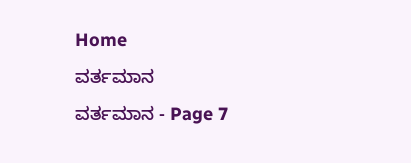Home
ವರ್ತಮಾನ
ವರ್ತಮಾನ - Page 7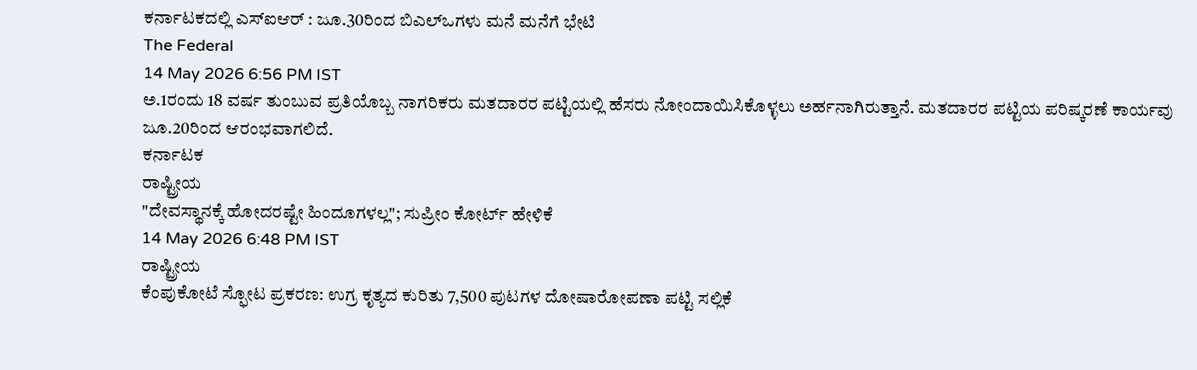ಕರ್ನಾಟಕದಲ್ಲಿ ಎಸ್ಐಆರ್ : ಜೂ.30ರಿಂದ ಬಿಎಲ್ಒಗಳು ಮನೆ ಮನೆಗೆ ಭೇಟಿ
The Federal
14 May 2026 6:56 PM IST
ಅ.1ರಂದು 18 ವರ್ಷ ತುಂಬುವ ಪ್ರತಿಯೊಬ್ಬ ನಾಗರಿಕರು ಮತದಾರರ ಪಟ್ಟಿಯಲ್ಲಿ ಹೆಸರು ನೋಂದಾಯಿಸಿಕೊಳ್ಳಲು ಅರ್ಹನಾಗಿರುತ್ತಾನೆ. ಮತದಾರರ ಪಟ್ಟಿಯ ಪರಿಷ್ಕರಣೆ ಕಾರ್ಯವು ಜೂ.20ರಿಂದ ಆರಂಭವಾಗಲಿದೆ.
ಕರ್ನಾಟಕ
ರಾಷ್ಟ್ರೀಯ
"ದೇವಸ್ಥಾನಕ್ಕೆ ಹೋದರಷ್ಟೇ ಹಿಂದೂಗಳಲ್ಲ"; ಸುಪ್ರೀಂ ಕೋರ್ಟ್ ಹೇಳಿಕೆ
14 May 2026 6:48 PM IST
ರಾಷ್ಟ್ರೀಯ
ಕೆಂಪುಕೋಟೆ ಸ್ಫೋಟ ಪ್ರಕರಣ: ಉಗ್ರ ಕೃತ್ಯದ ಕುರಿತು 7,500 ಪುಟಗಳ ದೋಷಾರೋಪಣಾ ಪಟ್ಟಿ ಸಲ್ಲಿಕೆ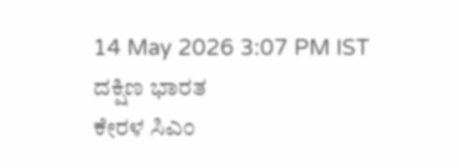14 May 2026 3:07 PM IST
ದಕ್ಷಿಣ ಭಾರತ
ಕೇರಳ ಸಿಎಂ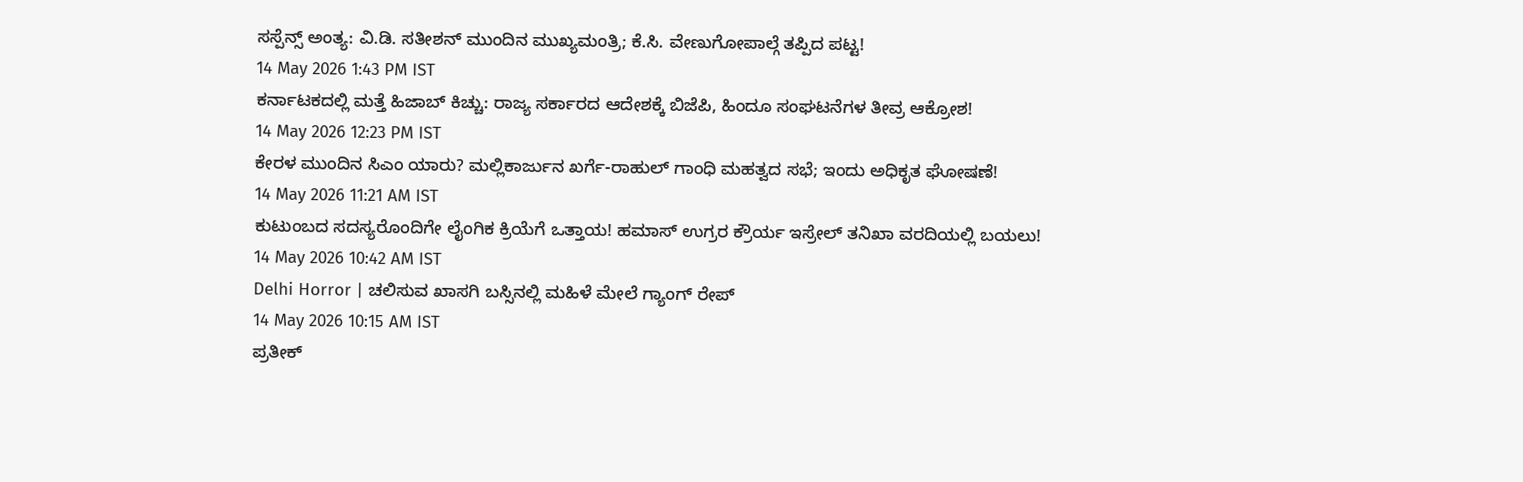ಸಸ್ಪೆನ್ಸ್ ಅಂತ್ಯ: ವಿ.ಡಿ. ಸತೀಶನ್ ಮುಂದಿನ ಮುಖ್ಯಮಂತ್ರಿ; ಕೆ.ಸಿ. ವೇಣುಗೋಪಾಲ್ಗೆ ತಪ್ಪಿದ ಪಟ್ಟ!
14 May 2026 1:43 PM IST
ಕರ್ನಾಟಕದಲ್ಲಿ ಮತ್ತೆ ಹಿಜಾಬ್ ಕಿಚ್ಚು: ರಾಜ್ಯ ಸರ್ಕಾರದ ಆದೇಶಕ್ಕೆ ಬಿಜೆಪಿ, ಹಿಂದೂ ಸಂಘಟನೆಗಳ ತೀವ್ರ ಆಕ್ರೋಶ!
14 May 2026 12:23 PM IST
ಕೇರಳ ಮುಂದಿನ ಸಿಎಂ ಯಾರು? ಮಲ್ಲಿಕಾರ್ಜುನ ಖರ್ಗೆ-ರಾಹುಲ್ ಗಾಂಧಿ ಮಹತ್ವದ ಸಭೆ; ಇಂದು ಅಧಿಕೃತ ಘೋಷಣೆ!
14 May 2026 11:21 AM IST
ಕುಟುಂಬದ ಸದಸ್ಯರೊಂದಿಗೇ ಲೈಂಗಿಕ ಕ್ರಿಯೆಗೆ ಒತ್ತಾಯ! ಹಮಾಸ್ ಉಗ್ರರ ಕ್ರೌರ್ಯ ಇಸ್ರೇಲ್ ತನಿಖಾ ವರದಿಯಲ್ಲಿ ಬಯಲು!
14 May 2026 10:42 AM IST
Delhi Horror | ಚಲಿಸುವ ಖಾಸಗಿ ಬಸ್ಸಿನಲ್ಲಿ ಮಹಿಳೆ ಮೇಲೆ ಗ್ಯಾಂಗ್ ರೇಪ್
14 May 2026 10:15 AM IST
ಪ್ರತೀಕ್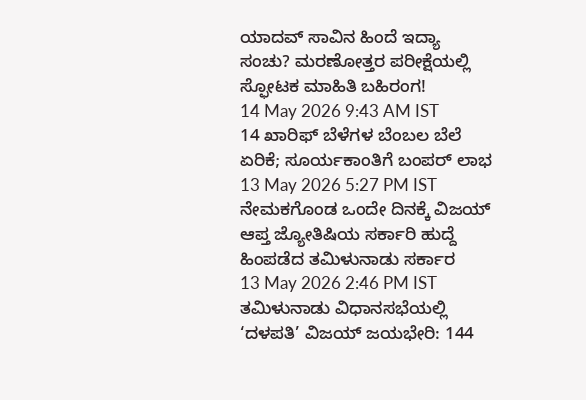ಯಾದವ್ ಸಾವಿನ ಹಿಂದೆ ಇದ್ಯಾ ಸಂಚು? ಮರಣೋತ್ತರ ಪರೀಕ್ಷೆಯಲ್ಲಿ ಸ್ಫೋಟಕ ಮಾಹಿತಿ ಬಹಿರಂಗ!
14 May 2026 9:43 AM IST
14 ಖಾರಿಫ್ ಬೆಳೆಗಳ ಬೆಂಬಲ ಬೆಲೆ ಏರಿಕೆ; ಸೂರ್ಯಕಾಂತಿಗೆ ಬಂಪರ್ ಲಾಭ
13 May 2026 5:27 PM IST
ನೇಮಕಗೊಂಡ ಒಂದೇ ದಿನಕ್ಕೆ ವಿಜಯ್ ಆಪ್ತ ಜ್ಯೋತಿಷಿಯ ಸರ್ಕಾರಿ ಹುದ್ದೆ ಹಿಂಪಡೆದ ತಮಿಳುನಾಡು ಸರ್ಕಾರ
13 May 2026 2:46 PM IST
ತಮಿಳುನಾಡು ವಿಧಾನಸಭೆಯಲ್ಲಿ ‘ದಳಪತಿ’ ವಿಜಯ್ ಜಯಭೇರಿ: 144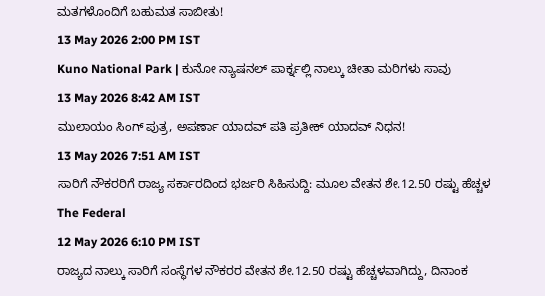ಮತಗಳೊಂದಿಗೆ ಬಹುಮತ ಸಾಬೀತು!
13 May 2026 2:00 PM IST
Kuno National Park | ಕುನೋ ನ್ಯಾಷನಲ್ ಪಾರ್ಕ್ನಲ್ಲಿ ನಾಲ್ಕು ಚೀತಾ ಮರಿಗಳು ಸಾವು
13 May 2026 8:42 AM IST
ಮುಲಾಯಂ ಸಿಂಗ್ ಪುತ್ರ, ಅಪರ್ಣಾ ಯಾದವ್ ಪತಿ ಪ್ರತೀಕ್ ಯಾದವ್ ನಿಧನ!
13 May 2026 7:51 AM IST
ಸಾರಿಗೆ ನೌಕರರಿಗೆ ರಾಜ್ಯ ಸರ್ಕಾರದಿಂದ ಭರ್ಜರಿ ಸಿಹಿಸುದ್ದಿ: ಮೂಲ ವೇತನ ಶೇ.12.50 ರಷ್ಟು ಹೆಚ್ಚಳ
The Federal
12 May 2026 6:10 PM IST
ರಾಜ್ಯದ ನಾಲ್ಕು ಸಾರಿಗೆ ಸಂಸ್ಥೆಗಳ ನೌಕರರ ವೇತನ ಶೇ.12.50 ರಷ್ಟು ಹೆಚ್ಚಳವಾಗಿದ್ದು, ದಿನಾಂಕ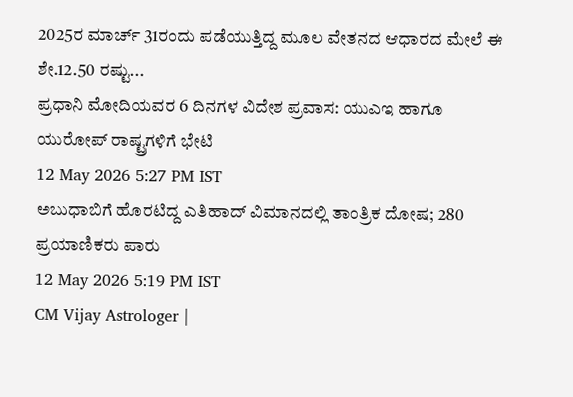2025ರ ಮಾರ್ಚ್ 31ರಂದು ಪಡೆಯುತ್ತಿದ್ದ ಮೂಲ ವೇತನದ ಆಧಾರದ ಮೇಲೆ ಈ ಶೇ.12.50 ರಷ್ಟು...
ಪ್ರಧಾನಿ ಮೋದಿಯವರ 6 ದಿನಗಳ ವಿದೇಶ ಪ್ರವಾಸ: ಯುಎಇ ಹಾಗೂ ಯುರೋಪ್ ರಾಷ್ಟ್ರಗಳಿಗೆ ಭೇಟಿ
12 May 2026 5:27 PM IST
ಅಬುಧಾಬಿಗೆ ಹೊರಟಿದ್ದ ಎತಿಹಾದ್ ವಿಮಾನದಲ್ಲಿ ತಾಂತ್ರಿಕ ದೋಷ; 280 ಪ್ರಯಾಣಿಕರು ಪಾರು
12 May 2026 5:19 PM IST
CM Vijay Astrologer |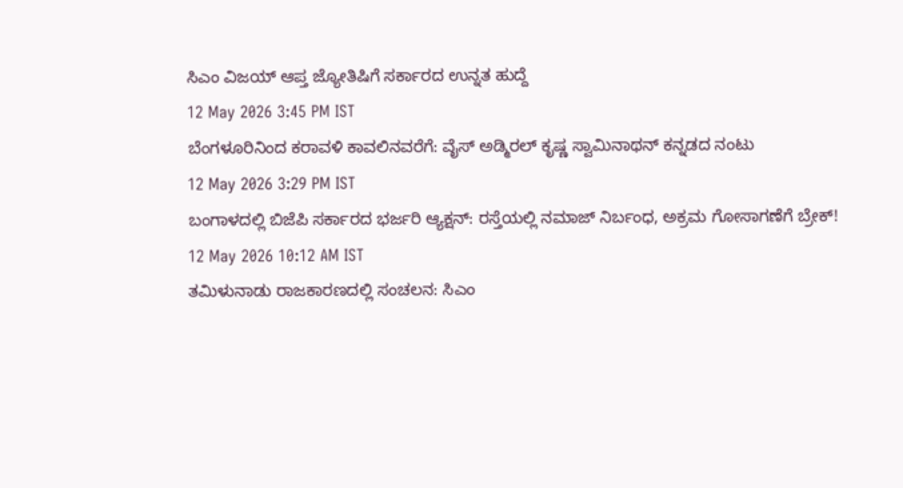ಸಿಎಂ ವಿಜಯ್ ಆಪ್ತ ಜ್ಯೋತಿಷಿಗೆ ಸರ್ಕಾರದ ಉನ್ನತ ಹುದ್ದೆ
12 May 2026 3:45 PM IST
ಬೆಂಗಳೂರಿನಿಂದ ಕರಾವಳಿ ಕಾವಲಿನವರೆಗೆ: ವೈಸ್ ಅಡ್ಮಿರಲ್ ಕೃಷ್ಣ ಸ್ವಾಮಿನಾಥನ್ ಕನ್ನಡದ ನಂಟು
12 May 2026 3:29 PM IST
ಬಂಗಾಳದಲ್ಲಿ ಬಿಜೆಪಿ ಸರ್ಕಾರದ ಭರ್ಜರಿ ಆ್ಯಕ್ಷನ್: ರಸ್ತೆಯಲ್ಲಿ ನಮಾಜ್ ನಿರ್ಬಂಧ, ಅಕ್ರಮ ಗೋಸಾಗಣೆಗೆ ಬ್ರೇಕ್!
12 May 2026 10:12 AM IST
ತಮಿಳುನಾಡು ರಾಜಕಾರಣದಲ್ಲಿ ಸಂಚಲನ: ಸಿಎಂ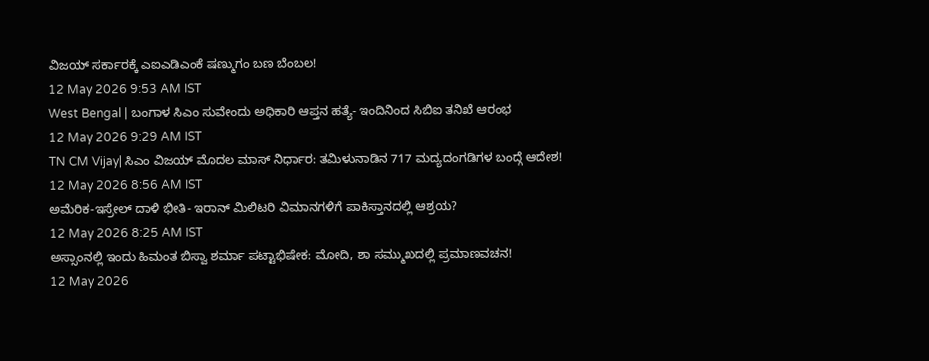ವಿಜಯ್ ಸರ್ಕಾರಕ್ಕೆ ಎಐಎಡಿಎಂಕೆ ಷಣ್ಮುಗಂ ಬಣ ಬೆಂಬಲ!
12 May 2026 9:53 AM IST
West Bengal | ಬಂಗಾಳ ಸಿಎಂ ಸುವೇಂದು ಅಧಿಕಾರಿ ಆಪ್ತನ ಹತ್ಯೆ- ಇಂದಿನಿಂದ ಸಿಬಿಐ ತನಿಖೆ ಆರಂಭ
12 May 2026 9:29 AM IST
TN CM Vijay| ಸಿಎಂ ವಿಜಯ್ ಮೊದಲ ಮಾಸ್ ನಿರ್ಧಾರ: ತಮಿಳುನಾಡಿನ 717 ಮದ್ಯದಂಗಡಿಗಳ ಬಂದ್ಗೆ ಆದೇಶ!
12 May 2026 8:56 AM IST
ಅಮೆರಿಕ-ಇಸ್ರೇಲ್ ದಾಳಿ ಭೀತಿ- ಇರಾನ್ ಮಿಲಿಟರಿ ವಿಮಾನಗಳಿಗೆ ಪಾಕಿಸ್ತಾನದಲ್ಲಿ ಆಶ್ರಯ?
12 May 2026 8:25 AM IST
ಅಸ್ಸಾಂನಲ್ಲಿ ಇಂದು ಹಿಮಂತ ಬಿಸ್ವಾ ಶರ್ಮಾ ಪಟ್ಟಾಭಿಷೇಕ: ಮೋದಿ, ಶಾ ಸಮ್ಮುಖದಲ್ಲಿ ಪ್ರಮಾಣವಚನ!
12 May 2026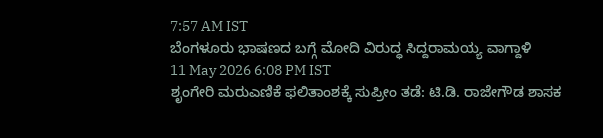7:57 AM IST
ಬೆಂಗಳೂರು ಭಾಷಣದ ಬಗ್ಗೆ ಮೋದಿ ವಿರುದ್ಧ ಸಿದ್ದರಾಮಯ್ಯ ವಾಗ್ದಾಳಿ
11 May 2026 6:08 PM IST
ಶೃಂಗೇರಿ ಮರುಎಣಿಕೆ ಫಲಿತಾಂಶಕ್ಕೆ ಸುಪ್ರೀಂ ತಡೆ: ಟಿ.ಡಿ. ರಾಜೇಗೌಡ ಶಾಸಕ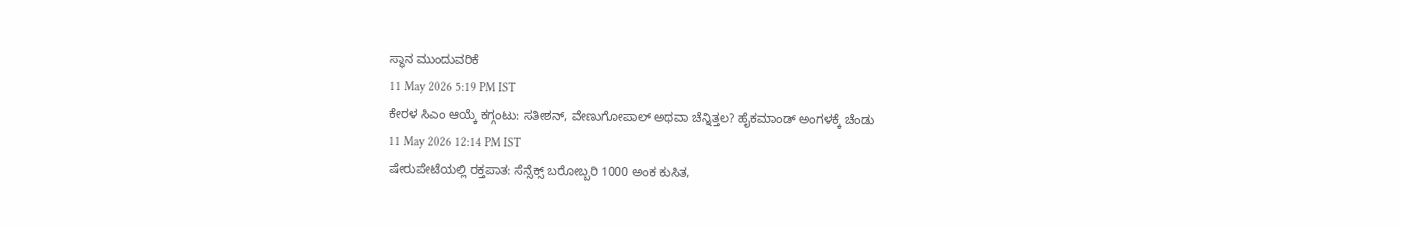ಸ್ಥಾನ ಮುಂದುವರಿಕೆ
11 May 2026 5:19 PM IST
ಕೇರಳ ಸಿಎಂ ಆಯ್ಕೆ ಕಗ್ಗಂಟು: ಸತೀಶನ್, ವೇಣುಗೋಪಾಲ್ ಅಥವಾ ಚೆನ್ನಿತ್ತಲ? ಹೈಕಮಾಂಡ್ ಅಂಗಳಕ್ಕೆ ಚೆಂಡು
11 May 2026 12:14 PM IST
ಷೇರುಪೇಟೆಯಲ್ಲಿ ರಕ್ತಪಾತ: ಸೆನ್ಸೆಕ್ಸ್ ಬರೋಬ್ಬರಿ 1000 ಅಂಕ ಕುಸಿತ,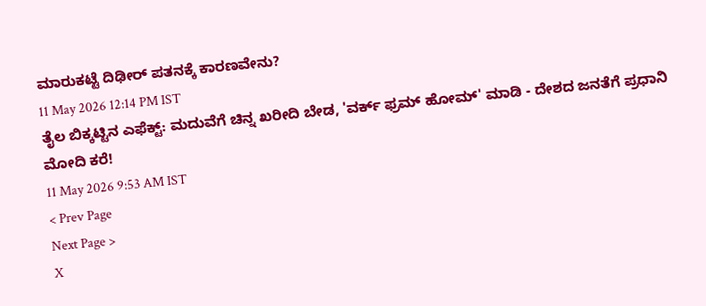ಮಾರುಕಟ್ಟೆ ದಿಢೀರ್ ಪತನಕ್ಕೆ ಕಾರಣವೇನು?
11 May 2026 12:14 PM IST
ತೈಲ ಬಿಕ್ಕಟ್ಟಿನ ಎಫೆಕ್ಟ್: ಮದುವೆಗೆ ಚಿನ್ನ ಖರೀದಿ ಬೇಡ, 'ವರ್ಕ್ ಫ್ರಮ್ ಹೋಮ್' ಮಾಡಿ - ದೇಶದ ಜನತೆಗೆ ಪ್ರಧಾನಿ ಮೋದಿ ಕರೆ!
11 May 2026 9:53 AM IST
< Prev Page
Next Page >
X